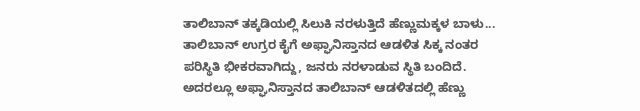ತಾಲಿಬಾನ್ ತಕ್ಕಡಿಯಲ್ಲಿ ಸಿಲುಕಿ ನರಳುತ್ತಿದೆ ಹೆಣ್ಣುಮಕ್ಕಳ ಬಾಳು...
ತಾಲಿಬಾನ್ ಉಗ್ರರ ಕೈಗೆ ಅಫ್ಘಾನಿಸ್ತಾನದ ಆಡಳಿತ ಸಿಕ್ಕ ನಂತರ ಪರಿಸ್ಥಿತಿ ಭೀಕರವಾಗಿದ್ದು, ಜನರು ನರಳಾಡುವ ಸ್ಥಿತಿ ಬಂದಿದೆ. ಅದರಲ್ಲೂ ಅಫ್ಘಾನಿಸ್ತಾನದ ತಾಲಿಬಾನ್ ಆಡಳಿತದಲ್ಲಿ ಹೆಣ್ಣು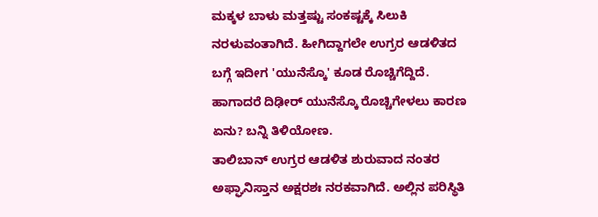ಮಕ್ಕಳ ಬಾಳು ಮತ್ತಷ್ಟು ಸಂಕಷ್ಟಕ್ಕೆ ಸಿಲುಕಿ ನರಳುವಂತಾಗಿದೆ. ಹೀಗಿದ್ದಾಗಲೇ ಉಗ್ರರ ಆಡಳಿತದ ಬಗ್ಗೆ ಇದೀಗ 'ಯುನೆಸ್ಕೊ' ಕೂಡ ರೊಚ್ಚಿಗೆದ್ದಿದೆ. ಹಾಗಾದರೆ ದಿಢೀರ್ ಯುನೆಸ್ಕೊ ರೊಚ್ಚಿಗೇಳಲು ಕಾರಣ ಏನು? ಬನ್ನಿ ತಿಳಿಯೋಣ.
ತಾಲಿಬಾನ್ ಉಗ್ರರ ಆಡಳಿತ ಶುರುವಾದ ನಂತರ ಅಫ್ಘಾನಿಸ್ತಾನ ಅಕ್ಷರಶಃ ನರಕವಾಗಿದೆ. ಅಲ್ಲಿನ ಪರಿಸ್ಥಿತಿ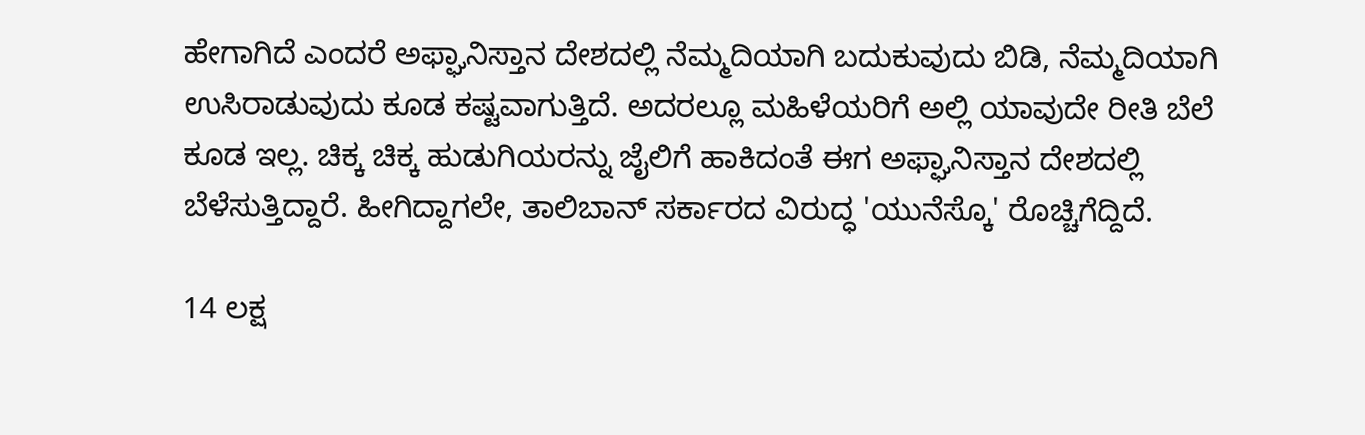ಹೇಗಾಗಿದೆ ಎಂದರೆ ಅಫ್ಘಾನಿಸ್ತಾನ ದೇಶದಲ್ಲಿ ನೆಮ್ಮದಿಯಾಗಿ ಬದುಕುವುದು ಬಿಡಿ, ನೆಮ್ಮದಿಯಾಗಿ ಉಸಿರಾಡುವುದು ಕೂಡ ಕಷ್ಟವಾಗುತ್ತಿದೆ. ಅದರಲ್ಲೂ ಮಹಿಳೆಯರಿಗೆ ಅಲ್ಲಿ ಯಾವುದೇ ರೀತಿ ಬೆಲೆ ಕೂಡ ಇಲ್ಲ. ಚಿಕ್ಕ ಚಿಕ್ಕ ಹುಡುಗಿಯರನ್ನು ಜೈಲಿಗೆ ಹಾಕಿದಂತೆ ಈಗ ಅಫ್ಘಾನಿಸ್ತಾನ ದೇಶದಲ್ಲಿ ಬೆಳೆಸುತ್ತಿದ್ದಾರೆ. ಹೀಗಿದ್ದಾಗಲೇ, ತಾಲಿಬಾನ್ ಸರ್ಕಾರದ ವಿರುದ್ಧ 'ಯುನೆಸ್ಕೊ' ರೊಚ್ಚಿಗೆದ್ದಿದೆ.

14 ಲಕ್ಷ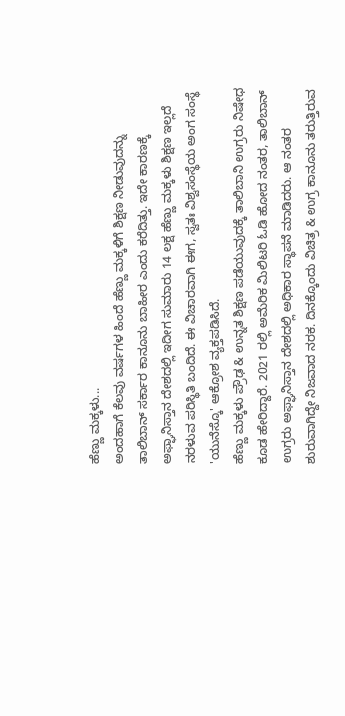ಹೆಣ್ಣು ಮಕ್ಕಳು...
ಅಂದಹಾಗೆ ಕೆಲವು ವರ್ಷಗಳ ಹಿಂದೆ ಹೆಣ್ಣು ಮಕ್ಕಳಿಗೆ ಶಿಕ್ಷಣ ನೀಡುವುದನ್ನು ತಾಲಿಬಾನ್ ಸರ್ಕಾರ ಕಾನೂನು ಬಾಹೀರ ಎಂದು ಕರೆದಿತ್ತು. ಇದೇ ಕಾರಣಕ್ಕೆ ಅಫ್ಘಾನಿಸ್ತಾನ ದೇಶದಲ್ಲಿ ಇದೀಗ ಸುಮಾರು 14 ಲಕ್ಷ ಹೆಣ್ಣು ಮಕ್ಕಳು ಶಿಕ್ಷಣ ಇಲ್ಲದೆ ನರಳುವ ಪರಿಸ್ಥಿತಿ ಬಂದಿದೆ. ಈ ವಿಚಾರವಾಗಿ ಈಗ, ಸ್ವತಃ ವಿಶ್ವಸಂಸ್ಥೆಯ ಅಂಗ ಸಂಸ್ಥೆ 'ಯುನೆಸ್ಕೊ' ಆಕ್ರೋಶ ವ್ಯಕ್ತಪಡಿಸಿದೆ.
ಹೆಣ್ಣು ಮಕ್ಕಳು ಪ್ರೌಢ & ಉನ್ನತ ಶಿಕ್ಷಣ ಪಡೆಯುವುದಕ್ಕೆ ತಾಲಿಬಾನಿ ಉಗ್ರರು ನಿಷೇಧ ಕೂಡ ಹೇರಿದ್ದಾರೆ. 2021 ರಲ್ಲಿ ಅಮೆರಿಕ ಮಿಲಿಟರಿ ಓಡಿ ಹೋದ ನಂತರ, ತಾಲಿಬಾನ್ ಉಗ್ರರು ಅಫ್ಘಾನಿಸ್ತಾನ ದೇಶದಲ್ಲಿ ಅಧಿಕಾರ ಸ್ಥಾಪನೆ ಮಾಡಿದರು. ಆ ನಂತರ ಶುರುವಾಗಿದ್ದೇ ನಿಜವಾದ ನರಕ. ದಿನಕ್ಕೊಂದು ವಿಚಿತ್ರ & ಉಗ್ರ ಕಾನೂನು ತರುತ್ತಿರುವ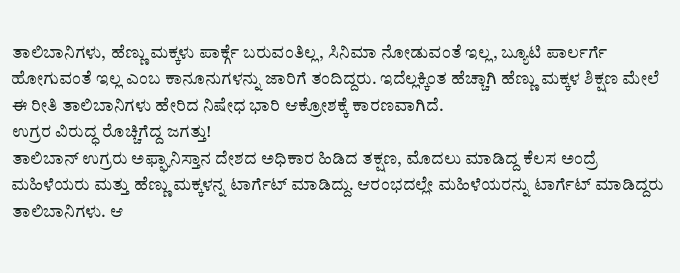ತಾಲಿಬಾನಿಗಳು, ಹೆಣ್ಣು ಮಕ್ಕಳು ಪಾರ್ಕ್ಗೆ ಬರುವಂತಿಲ್ಲ, ಸಿನಿಮಾ ನೋಡುವಂತೆ ಇಲ್ಲ, ಬ್ಯೂಟಿ ಪಾರ್ಲರ್ಗೆ ಹೋಗುವಂತೆ ಇಲ್ಲ ಎಂಬ ಕಾನೂನುಗಳನ್ನು ಜಾರಿಗೆ ತಂದಿದ್ದರು. ಇದೆಲ್ಲಕ್ಕಿಂತ ಹೆಚ್ಚಾಗಿ ಹೆಣ್ಣು ಮಕ್ಕಳ ಶಿಕ್ಷಣ ಮೇಲೆ ಈ ರೀತಿ ತಾಲಿಬಾನಿಗಳು ಹೇರಿದ ನಿಷೇಧ ಭಾರಿ ಆಕ್ರೋಶಕ್ಕೆ ಕಾರಣವಾಗಿದೆ.
ಉಗ್ರರ ವಿರುದ್ಧ ರೊಚ್ಚಿಗೆದ್ದ ಜಗತ್ತು!
ತಾಲಿಬಾನ್ ಉಗ್ರರು ಅಫ್ಘಾನಿಸ್ತಾನ ದೇಶದ ಅಧಿಕಾರ ಹಿಡಿದ ತಕ್ಷಣ, ಮೊದಲು ಮಾಡಿದ್ದ ಕೆಲಸ ಅಂದ್ರೆ ಮಹಿಳೆಯರು ಮತ್ತು ಹೆಣ್ಣು ಮಕ್ಕಳನ್ನ ಟಾರ್ಗೆಟ್ ಮಾಡಿದ್ದು. ಆರಂಭದಲ್ಲೇ ಮಹಿಳೆಯರನ್ನು ಟಾರ್ಗೆಟ್ ಮಾಡಿದ್ದರು ತಾಲಿಬಾನಿಗಳು. ಆ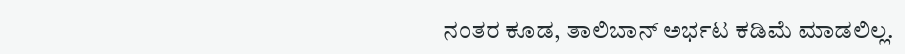ನಂತರ ಕೂಡ, ತಾಲಿಬಾನ್ ಅರ್ಭಟ ಕಡಿಮೆ ಮಾಡಲಿಲ್ಲ.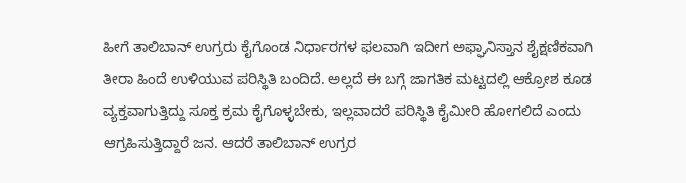ಹೀಗೆ ತಾಲಿಬಾನ್ ಉಗ್ರರು ಕೈಗೊಂಡ ನಿರ್ಧಾರಗಳ ಫಲವಾಗಿ ಇದೀಗ ಅಫ್ಘಾನಿಸ್ತಾನ ಶೈಕ್ಷಣಿಕವಾಗಿ ತೀರಾ ಹಿಂದೆ ಉಳಿಯುವ ಪರಿಸ್ಥಿತಿ ಬಂದಿದೆ. ಅಲ್ಲದೆ ಈ ಬಗ್ಗೆ ಜಾಗತಿಕ ಮಟ್ಟದಲ್ಲಿ ಆಕ್ರೋಶ ಕೂಡ ವ್ಯಕ್ತವಾಗುತ್ತಿದ್ದು ಸೂಕ್ತ ಕ್ರಮ ಕೈಗೊಳ್ಳಬೇಕು, ಇಲ್ಲವಾದರೆ ಪರಿಸ್ಥಿತಿ ಕೈಮೀರಿ ಹೋಗಲಿದೆ ಎಂದು ಆಗ್ರಹಿಸುತ್ತಿದ್ದಾರೆ ಜನ. ಆದರೆ ತಾಲಿಬಾನ್ ಉಗ್ರರ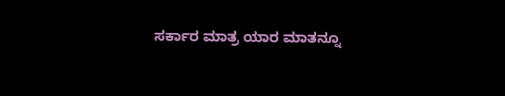ಸರ್ಕಾರ ಮಾತ್ರ ಯಾರ ಮಾತನ್ನೂ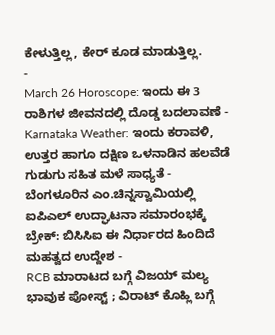ಕೇಳುತ್ತಿಲ್ಲ, ಕೇರ್ ಕೂಡ ಮಾಡುತ್ತಿಲ್ಲ.
-
March 26 Horoscope: ಇಂದು ಈ 3 ರಾಶಿಗಳ ಜೀವನದಲ್ಲಿ ದೊಡ್ಡ ಬದಲಾವಣೆ -
Karnataka Weather: ಇಂದು ಕರಾವಳಿ, ಉತ್ತರ ಹಾಗೂ ದಕ್ಷಿಣ ಒಳನಾಡಿನ ಹಲವೆಡೆ ಗುಡುಗು ಸಹಿತ ಮಳೆ ಸಾಧ್ಯತೆ -
ಬೆಂಗಳೂರಿನ ಎಂ.ಚಿನ್ನಸ್ವಾಮಿಯಲ್ಲಿ ಐಪಿಎಲ್ ಉದ್ಘಾಟನಾ ಸಮಾರಂಭಕ್ಕೆ ಬ್ರೇಕ್: ಬಿಸಿಸಿಐ ಈ ನಿರ್ಧಾರದ ಹಿಂದಿದೆ ಮಹತ್ವದ ಉದ್ದೇಶ -
RCB ಮಾರಾಟದ ಬಗ್ಗೆ ವಿಜಯ್ ಮಲ್ಯ ಭಾವುಕ ಪೋಸ್ಟ್ ; ವಿರಾಟ್ ಕೊಹ್ಲಿ ಬಗ್ಗೆ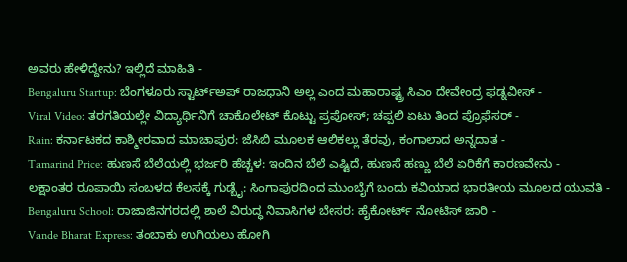ಅವರು ಹೇಳಿದ್ದೇನು? ಇಲ್ಲಿದೆ ಮಾಹಿತಿ -
Bengaluru Startup: ಬೆಂಗಳೂರು ಸ್ಟಾರ್ಟ್ಅಪ್ ರಾಜಧಾನಿ ಅಲ್ಲ ಎಂದ ಮಹಾರಾಷ್ಟ್ರ ಸಿಎಂ ದೇವೇಂದ್ರ ಫಡ್ನವೀಸ್ -
Viral Video: ತರಗತಿಯಲ್ಲೇ ವಿದ್ಯಾರ್ಥಿನಿಗೆ ಚಾಕೊಲೇಟ್ ಕೊಟ್ಟು ಪ್ರಪೋಸ್; ಚಪ್ಪಲಿ ಏಟು ತಿಂದ ಪ್ರೊಫೆಸರ್ -
Rain: ಕರ್ನಾಟಕದ ಕಾಶ್ಮೀರವಾದ ಮಾಚಾಪುರ: ಜೆಸಿಬಿ ಮೂಲಕ ಆಲಿಕಲ್ಲು ತೆರವು, ಕಂಗಾಲಾದ ಅನ್ನದಾತ -
Tamarind Price: ಹುಣಸೆ ಬೆಲೆಯಲ್ಲಿ ಭರ್ಜರಿ ಹೆಚ್ಚಳ: ಇಂದಿನ ಬೆಲೆ ಎಷ್ಟಿದೆ, ಹುಣಸೆ ಹಣ್ಣು ಬೆಲೆ ಏರಿಕೆಗೆ ಕಾರಣವೇನು -
ಲಕ್ಷಾಂತರ ರೂಪಾಯಿ ಸಂಬಳದ ಕೆಲಸಕ್ಕೆ ಗುಡ್ಬೈ: ಸಿಂಗಾಪುರದಿಂದ ಮುಂಬೈಗೆ ಬಂದು ಕವಿಯಾದ ಭಾರತೀಯ ಮೂಲದ ಯುವತಿ -
Bengaluru School: ರಾಜಾಜಿನಗರದಲ್ಲಿ ಶಾಲೆ ವಿರುದ್ಧ ನಿವಾಸಿಗಳ ಬೇಸರ: ಹೈಕೋರ್ಟ್ ನೋಟಿಸ್ ಜಾರಿ -
Vande Bharat Express: ತಂಬಾಕು ಉಗಿಯಲು ಹೋಗಿ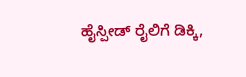ಹೈಸ್ಪೀಡ್ ರೈಲಿಗೆ ಡಿಕ್ಕಿ,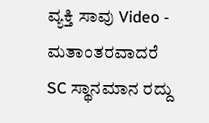ವ್ಯಕ್ತಿ ಸಾವು Video -
ಮತಾಂತರವಾದರೆ SC ಸ್ಥಾನಮಾನ ರದ್ದು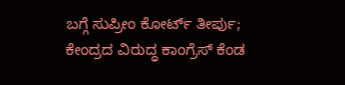ಬಗ್ಗೆ ಸುಪ್ರೀಂ ಕೋರ್ಟ್ ತೀರ್ಪು; ಕೇಂದ್ರದ ವಿರುದ್ಧ ಕಾಂಗ್ರೆಸ್ ಕೆಂಡ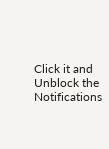Click it and Unblock the Notifications